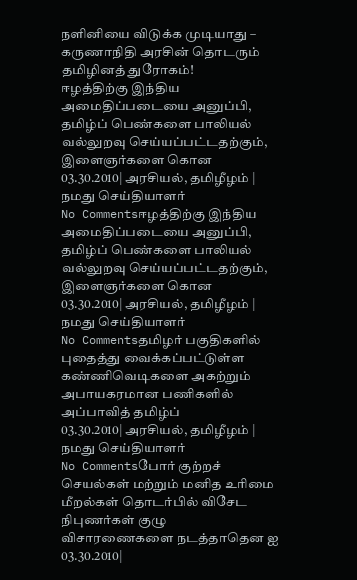நளினியை விடுக்க முடியாது – கருணாநிதி அரசின் தொடரும் தமிழினத் துரோகம்!
ஈழத்திற்கு இந்திய அமைதிப்படையை அனுப்பி, தமிழ்ப் பெண்களை பாலியல் வல்லுறவு செய்யப்பட்டதற்கும், இளைஞர்களை கொன
03.30.2010| அரசியல், தமிழீழம் | நமது செய்தியாளர்
No Commentsஈழத்திற்கு இந்திய அமைதிப்படையை அனுப்பி, தமிழ்ப் பெண்களை பாலியல் வல்லுறவு செய்யப்பட்டதற்கும், இளைஞர்களை கொன
03.30.2010| அரசியல், தமிழீழம் | நமது செய்தியாளர்
No Commentsதமிழர் பகுதிகளில் புதைத்து வைக்கப்பட்டுள்ள கண்ணிவெடிகளை அகற்றும் அபாயகரமான பணிகளில் அப்பாவித் தமிழ்ப்
03.30.2010| அரசியல், தமிழீழம் | நமது செய்தியாளர்
No Commentsபோர் குற்றச் செயல்கள் மற்றும் மனித உரிமை மீறல்கள் தொடர்பில் விசேட நிபுணர்கள் குழு விசாரணைகளை நடத்தாதென ஐ
03.30.2010|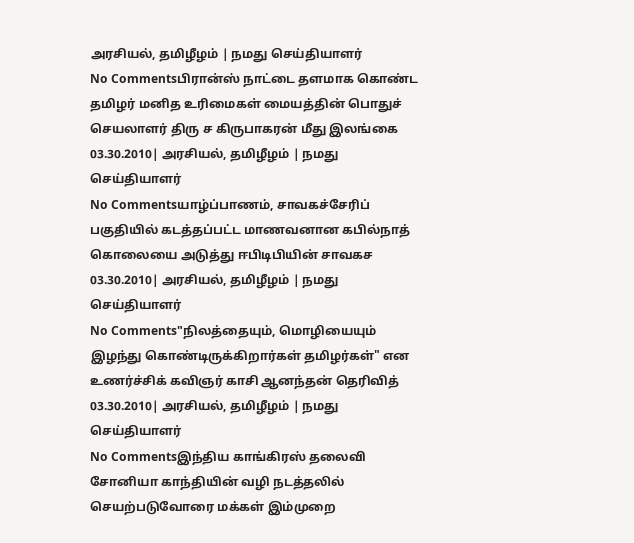அரசியல், தமிழீழம் | நமது செய்தியாளர்
No Commentsபிரான்ஸ் நாட்டை தளமாக கொண்ட தமிழர் மனித உரிமைகள் மையத்தின் பொதுச் செயலாளர் திரு ச கிருபாகரன் மீது இலங்கை
03.30.2010| அரசியல், தமிழீழம் | நமது செய்தியாளர்
No Commentsயாழ்ப்பாணம், சாவகச்சேரிப் பகுதியில் கடத்தப்பட்ட மாணவனான கபில்நாத் கொலையை அடுத்து ஈபிடிபியின் சாவகச
03.30.2010| அரசியல், தமிழீழம் | நமது செய்தியாளர்
No Comments"நிலத்தையும், மொழியையும் இழந்து கொண்டிருக்கிறார்கள் தமிழர்கள்" என உணர்ச்சிக் கவிஞர் காசி ஆனந்தன் தெரிவித்
03.30.2010| அரசியல், தமிழீழம் | நமது செய்தியாளர்
No Commentsஇந்திய காங்கிரஸ் தலைவி சோனியா காந்தியின் வழி நடத்தலில் செயற்படுவோரை மக்கள் இம்முறை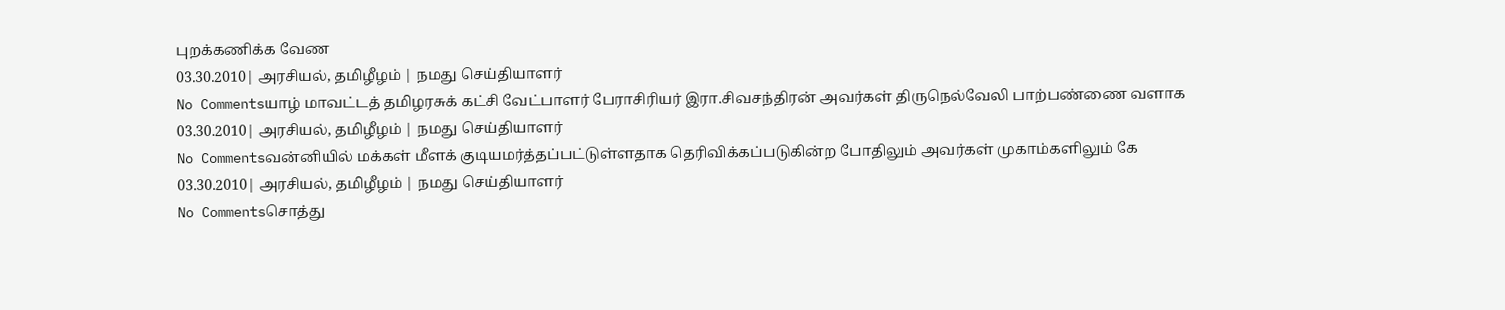புறக்கணிக்க வேண
03.30.2010| அரசியல், தமிழீழம் | நமது செய்தியாளர்
No Commentsயாழ் மாவட்டத் தமிழரசுக் கட்சி வேட்பாளர் பேராசிரியர் இரா.சிவசந்திரன் அவர்கள் திருநெல்வேலி பாற்பண்ணை வளாக
03.30.2010| அரசியல், தமிழீழம் | நமது செய்தியாளர்
No Commentsவன்னியில் மக்கள் மீளக் குடியமர்த்தப்பட்டுள்ளதாக தெரிவிக்கப்படுகின்ற போதிலும் அவர்கள் முகாம்களிலும் கே
03.30.2010| அரசியல், தமிழீழம் | நமது செய்தியாளர்
No Commentsசொத்து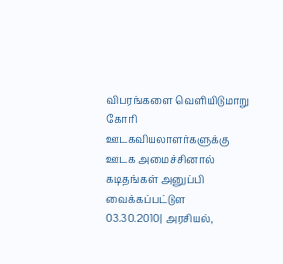விபரங்களை வெளியிடுமாறு கோரி ஊடகவியலாளர்களுக்கு ஊடக அமைச்சினால் கடிதங்கள் அனுப்பி வைக்கப்பட்டுள
03.30.2010| அரசியல்,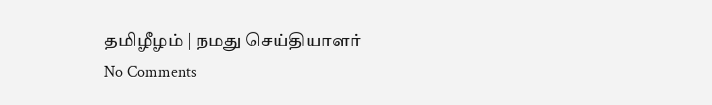தமிழீழம் | நமது செய்தியாளர்
No Comments